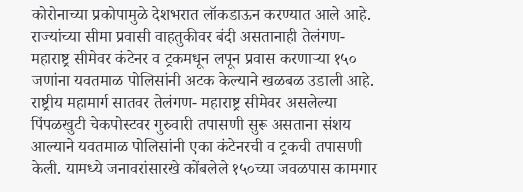कोरोनाच्या प्रकोपामुळे देशभरात लॉकडाऊन करण्यात आले आहे. राज्यांच्या सीमा प्रवासी वाहतुकीवर बंदी असतानाही तेलंगण-महाराष्ट्र सीमेवर कंटेनर व ट्रकमधून लपून प्रवास करणाऱ्या १५० जणांना यवतमाळ पोलिसांनी अटक केल्याने खळबळ उडाली आहे. राष्ट्रीय महामार्ग सातवर तेलंगण- महाराष्ट्र सीमेवर असलेल्या पिंपळखुटी चेकपोस्टवर गुरुवारी तपासणी सुरू असताना संशय आल्याने यवतमाळ पोलिसांनी एका कंटेनरची व ट्रकची तपासणी केली. यामध्ये जनावरांसारखे कोंबलेले १५०च्या जवळपास कामगार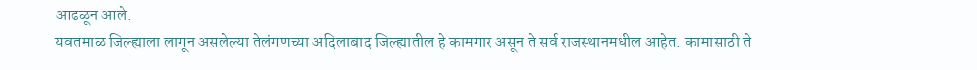आढळून आले.
यवतमाळ जिल्ह्याला लागून असलेल्या तेलंगणच्या अदिलाबाद जिल्ह्यातील हे कामगार असून ते सर्व राजस्थानमधील आहेत. कामासाठी ते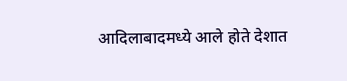आदिलाबादमध्ये आले होते देशात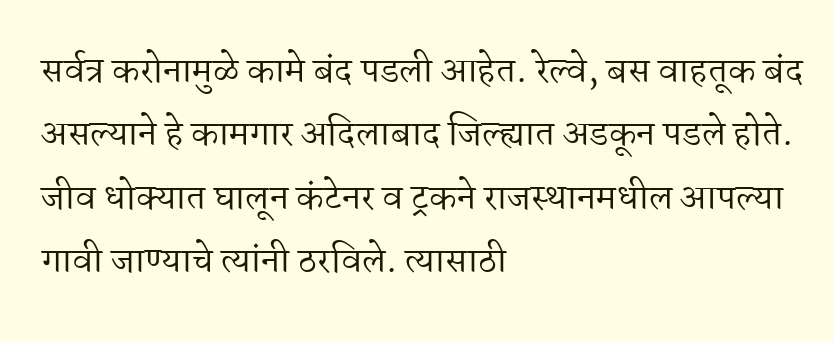सर्वत्र करोनामुळे कामे बंद पडली आहेत. रेल्वे, बस वाहतूक बंद असल्याने हे कामगार अदिलाबाद जिल्ह्यात अडकून पडले होते. जीव धोक्यात घालून कंटेनर व ट्रकने राजस्थानमधील आपल्या गावी जाण्याचे त्यांनी ठरविले. त्यासाठी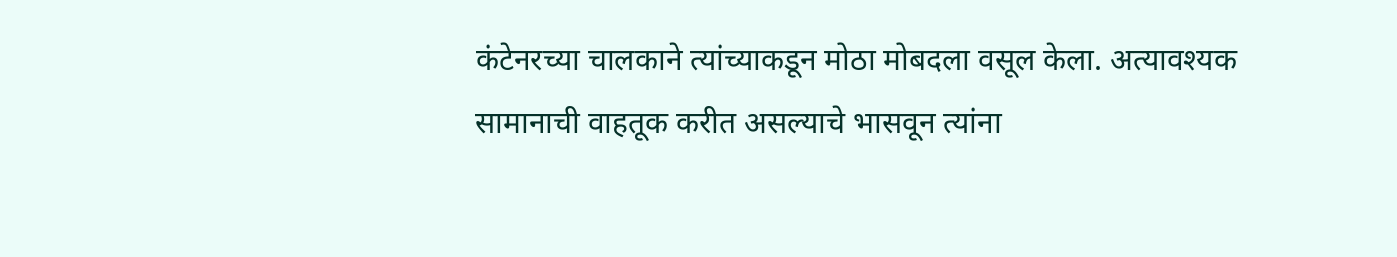कंटेनरच्या चालकाने त्यांच्याकडून मोठा मोबदला वसूल केला. अत्यावश्यक सामानाची वाहतूक करीत असल्याचे भासवून त्यांना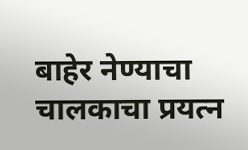बाहेर नेण्याचा चालकाचा प्रयत्न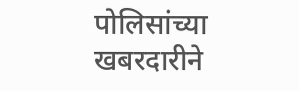पोलिसांच्या खबरदारीने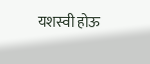यशस्वी होऊ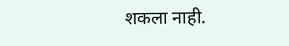शकला नाही.